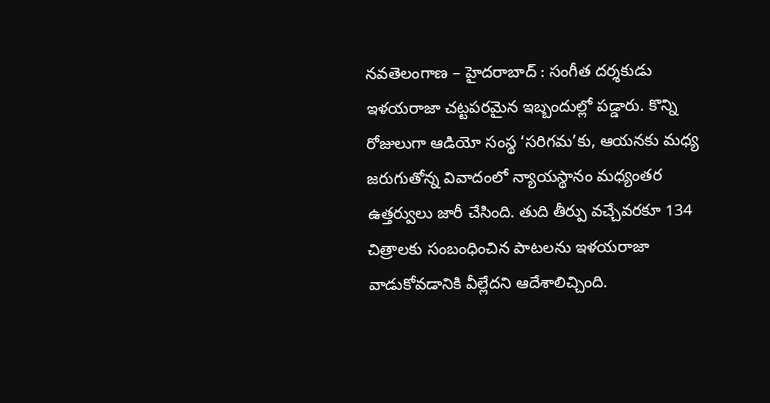నవతెలంగాణ – హైదరాబాద్ : సంగీత దర్శకుడు ఇళయరాజా చట్టపరమైన ఇబ్బందుల్లో పడ్డారు. కొన్ని రోజులుగా ఆడియో సంస్థ ‘సరిగమ’కు, ఆయనకు మధ్య జరుగుతోన్న వివాదంలో న్యాయస్థానం మధ్యంతర ఉత్తర్వులు జారీ చేసింది. తుది తీర్పు వచ్చేవరకూ 134 చిత్రాలకు సంబంధించిన పాటలను ఇళయరాజా వాడుకోవడానికి వీల్లేదని ఆదేశాలిచ్చింది.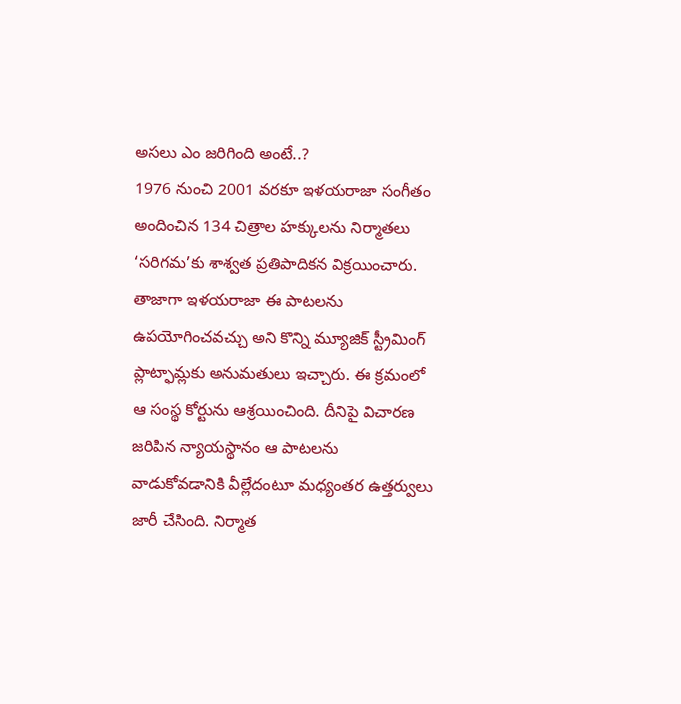అసలు ఎం జరిగింది అంటే..?
1976 నుంచి 2001 వరకూ ఇళయరాజా సంగీతం అందించిన 134 చిత్రాల హక్కులను నిర్మాతలు ‘సరిగమ’కు శాశ్వత ప్రతిపాదికన విక్రయించారు. తాజాగా ఇళయరాజా ఈ పాటలను ఉపయోగించవచ్చు అని కొన్ని మ్యూజిక్ స్ట్రీమింగ్ ప్లాట్ఫామ్లకు అనుమతులు ఇచ్చారు. ఈ క్రమంలో ఆ సంస్థ కోర్టును ఆశ్రయించింది. దీనిపై విచారణ జరిపిన న్యాయస్థానం ఆ పాటలను వాడుకోవడానికి వీల్లేదంటూ మధ్యంతర ఉత్తర్వులు జారీ చేసింది. నిర్మాత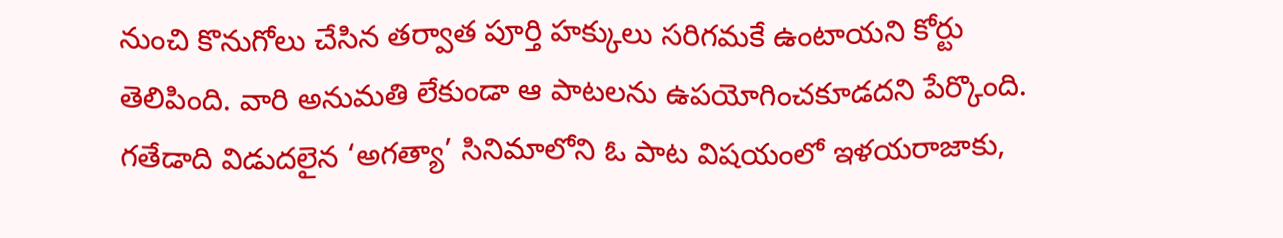నుంచి కొనుగోలు చేసిన తర్వాత పూర్తి హక్కులు సరిగమకే ఉంటాయని కోర్టు తెలిపింది. వారి అనుమతి లేకుండా ఆ పాటలను ఉపయోగించకూడదని పేర్కొంది. గతేడాది విడుదలైన ‘అగత్యా’ సినిమాలోని ఓ పాట విషయంలో ఇళయరాజాకు,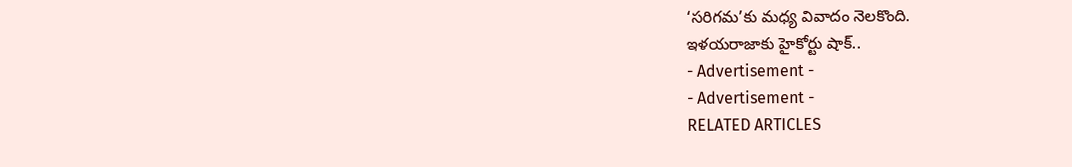‘సరిగమ’కు మధ్య వివాదం నెలకొంది.
ఇళయరాజాకు హైకోర్టు షాక్..
- Advertisement -
- Advertisement -
RELATED ARTICLES